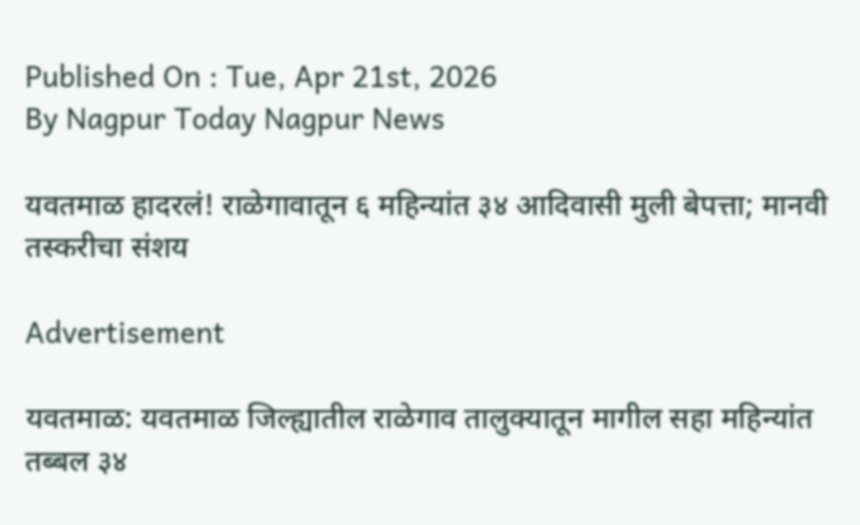Published On : Tue, Apr 21st, 2026
By Nagpur Today Nagpur News

यवतमाळ हादरलं! राळेगावातून ६ महिन्यांत ३४ आदिवासी मुली बेपत्ता; मानवी तस्करीचा संशय

Advertisement

यवतमाळ: यवतमाळ जिल्ह्यातील राळेगाव तालुक्यातून मागील सहा महिन्यांत तब्बल ३४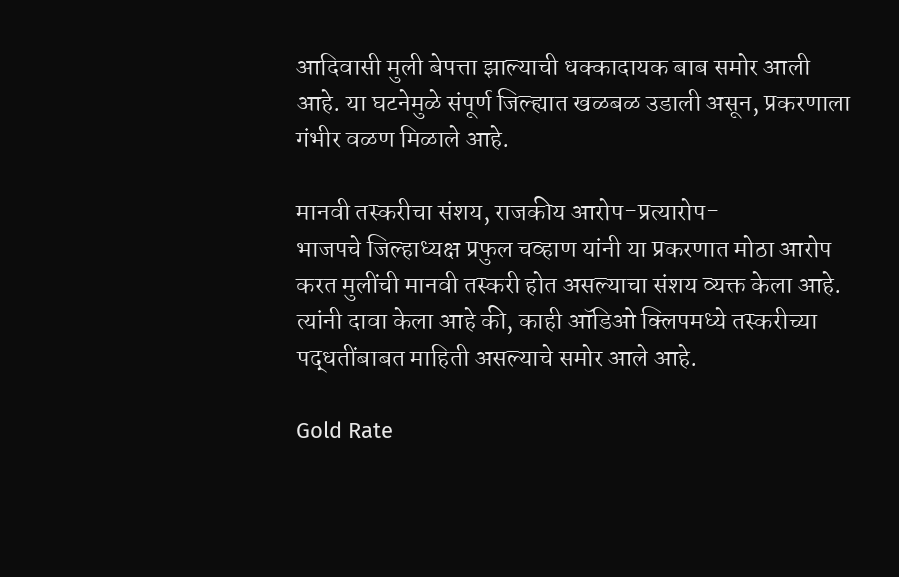आदिवासी मुली बेपत्ता झाल्याची धक्कादायक बाब समोर आली आहे. या घटनेमुळे संपूर्ण जिल्ह्यात खळबळ उडाली असून, प्रकरणाला गंभीर वळण मिळाले आहे.

मानवी तस्करीचा संशय, राजकीय आरोप-प्रत्यारोप-
भाजपचे जिल्हाध्यक्ष प्रफुल चव्हाण यांनी या प्रकरणात मोठा आरोप करत मुलींची मानवी तस्करी होत असल्याचा संशय व्यक्त केला आहे. त्यांनी दावा केला आहे की, काही ऑडिओ क्लिपमध्ये तस्करीच्या पद्धतींबाबत माहिती असल्याचे समोर आले आहे.

Gold Rate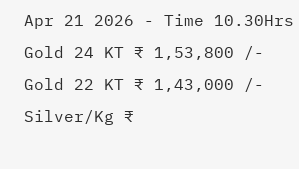Apr 21 2026 - Time 10.30Hrs
Gold 24 KT ₹ 1,53,800 /-
Gold 22 KT ₹ 1,43,000 /-
Silver/Kg ₹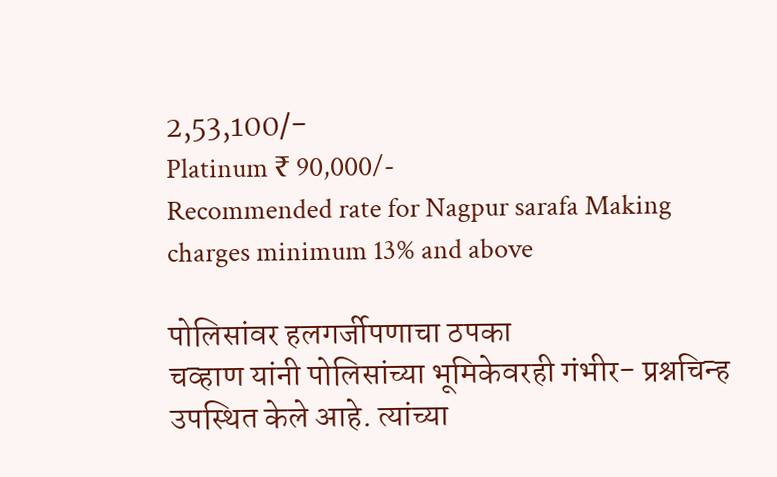2,53,100/-
Platinum ₹ 90,000/-
Recommended rate for Nagpur sarafa Making charges minimum 13% and above

पोलिसांवर हलगर्जीपणाचा ठपका
चव्हाण यांनी पोलिसांच्या भूमिकेवरही गंभीर- प्रश्नचिन्ह उपस्थित केले आहे. त्यांच्या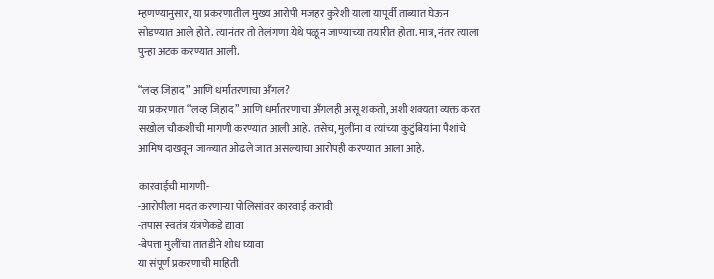म्हणण्यानुसार, या प्रकरणातील मुख्य आरोपी मजहर कुरेशी याला यापूर्वी ताब्यात घेऊन सोडण्यात आले होते. त्यानंतर तो तेलंगणा येथे पळून जाण्याच्या तयारीत होता. मात्र, नंतर त्याला पुन्हा अटक करण्यात आली.

“लव्ह जिहाद” आणि धर्मांतरणाचा अँगल?
या प्रकरणात “लव्ह जिहाद” आणि धर्मांतरणाचा अँगलही असू शकतो, अशी शक्यता व्यक्त करत सखोल चौकशीची मागणी करण्यात आली आहे. तसेच, मुलींना व त्यांच्या कुटुंबियांना पैशांचे आमिष दाखवून जाळ्यात ओढले जात असल्याचा आरोपही करण्यात आला आहे.

कारवाईची मागणी-
-आरोपीला मदत करणाऱ्या पोलिसांवर कारवाई करावी
-तपास स्वतंत्र यंत्रणेकडे द्यावा
-बेपत्ता मुलींचा तातडीने शोध घ्यावा
या संपूर्ण प्रकरणाची माहिती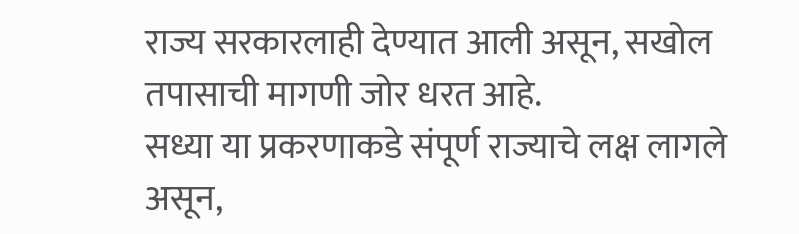राज्य सरकारलाही देण्यात आली असून, सखोल तपासाची मागणी जोर धरत आहे.
सध्या या प्रकरणाकडे संपूर्ण राज्याचे लक्ष लागले असून,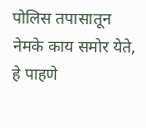पोलिस तपासातून नेमके काय समोर येते, हे पाहणे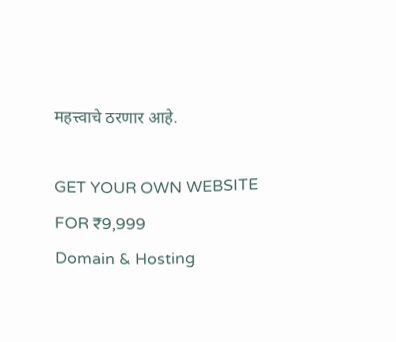महत्त्वाचे ठरणार आहे.

GET YOUR OWN WEBSITE
FOR ₹9,999
Domain & Hosting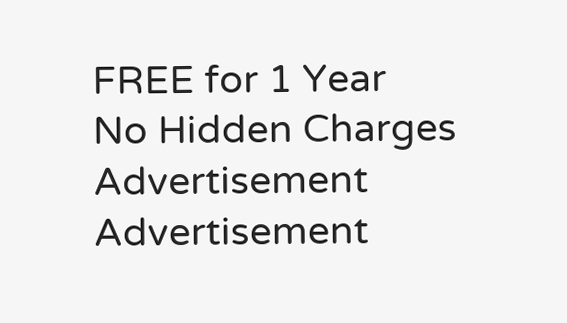FREE for 1 Year
No Hidden Charges
Advertisement
Advertisement